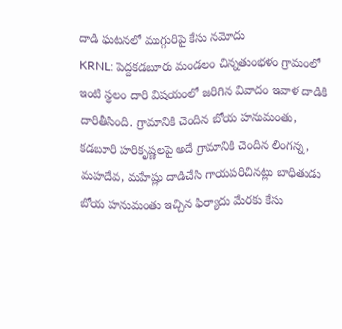దాడి ఘటనలో ముగ్గురిపై కేసు నమోదు
KRNL: పెద్దకడబూరు మండలం చిన్నతుంభళం గ్రామంలో ఇంటి స్థలం దారి విషయంలో జరిగిన వివాదం ఇవాళ దాడికి దారితీసింది. గ్రామానికి చెందిన బోయ హనుమంతు, కడబూరి హరికృష్ణలపై అదే గ్రామానికి చెందిన లింగన్న, మహదేవ, మహేష్లు దాడిచేసి గాయపరిచినట్లు బాధితుడు బోయ హనుమంతు ఇచ్చిన ఫిర్యాదు మేరకు కేసు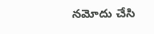నమోదు చేసి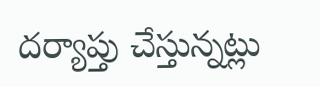దర్యాప్తు చేస్తున్నట్లు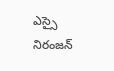ఎస్సై నిరంజన్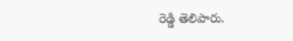రెడ్డి తెలిపారు.